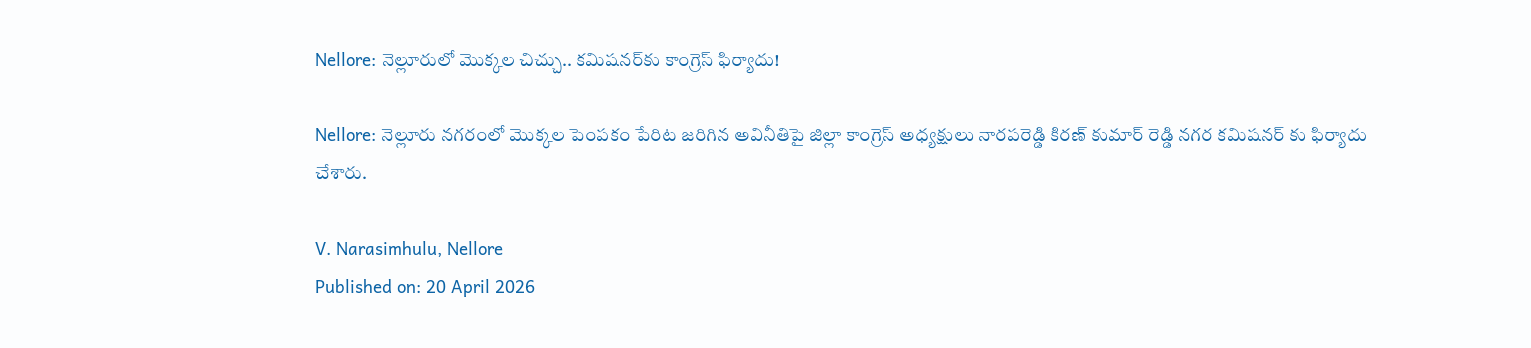Nellore: నెల్లూరులో మొక్కల చిచ్చు.. కమిషనర్‌కు కాంగ్రెస్ ఫిర్యాదు!

Nellore: నెల్లూరు నగరంలో మొక్కల పెంపకం పేరిట జరిగిన అవినీతిపై జిల్లా కాంగ్రెస్ అధ్యక్షులు నారపరెడ్డి కిరణ్ కుమార్ రెడ్డి నగర కమిషనర్ కు ఫిర్యాదు చేశారు.

V. Narasimhulu, Nellore
Published on: 20 April 2026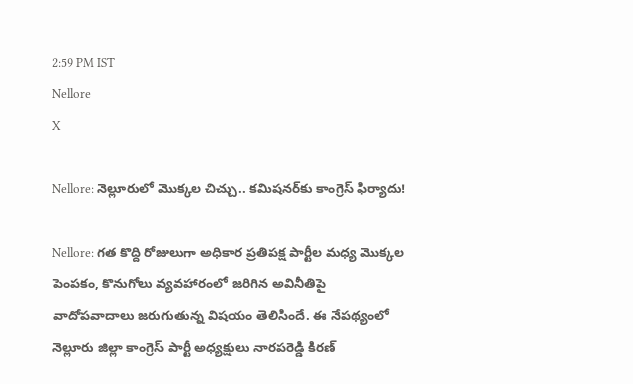2:59 PM IST
Nellore
X

Nellore: నెల్లూరులో మొక్కల చిచ్చు.. కమిషనర్‌కు కాంగ్రెస్ ఫిర్యాదు!

Nellore: గత కొద్ది రోజులుగా అధికార ప్రతిపక్ష పార్టీల మధ్య మొక్కల పెంపకం, కొనుగోలు వ్యవహారంలో జరిగిన అవినీతిపై వాదోపవాదాలు జరుగుతున్న విషయం తెలిసిందే. ఈ నేపథ్యంలో నెల్లూరు జిల్లా కాంగ్రెస్ పార్టీ అధ్యక్షులు నారపరెడ్డి కిరణ్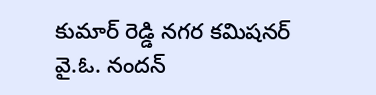కుమార్ రెడ్డి నగర కమిషనర్ వై.ఓ. నందన్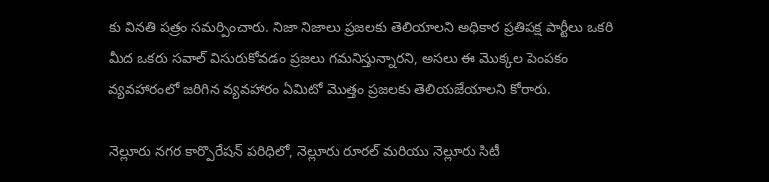కు వినతి పత్రం సమర్పించారు. నిజా నిజాలు ప్రజలకు తెలియాలని అధికార ప్రతిపక్ష పార్టీలు ఒకరి మీద ఒకరు సవాల్ విసురుకోవడం ప్రజలు గమనిస్తున్నారని, అసలు ఈ మొక్కల పెంపకం వ్యవహారంలో జరిగిన వ్యవహారం ఏమిటో మొత్తం ప్రజలకు తెలియజేయాలని కోరారు.

నెల్లూరు నగర కార్పొరేషన్ పరిధిలో, నెల్లూరు రూరల్ మరియు నెల్లూరు సిటీ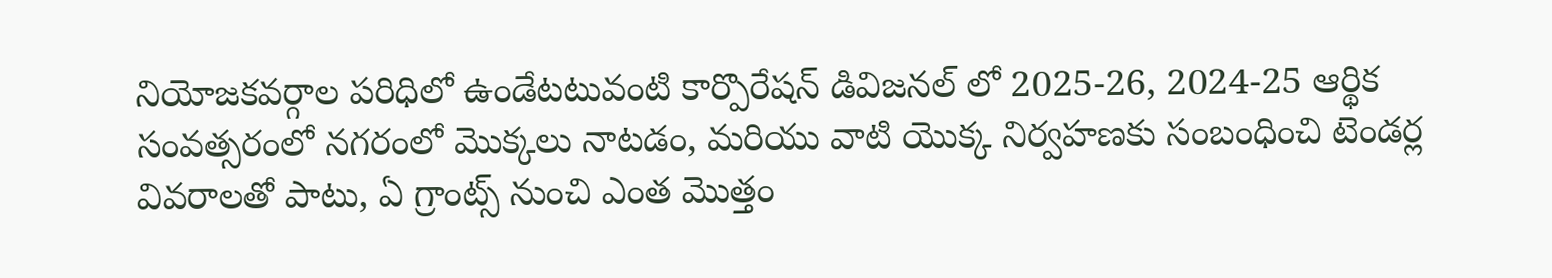నియోజకవర్గాల పరిధిలో ఉండేటటువంటి కార్పొరేషన్ డివిజనల్ లో 2025-26, 2024-25 ఆర్థిక సంవత్సరంలో నగరంలో మొక్కలు నాటడం, మరియు వాటి యొక్క నిర్వహణకు సంబంధించి టెండర్ల వివరాలతో పాటు, ఏ గ్రాంట్స్ నుంచి ఎంత మొత్తం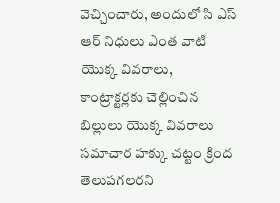వెచ్చించారు, అందులో సి ఎస్ ఆర్ నిధులు ఎంత వాటి యొక్క వివరాలు, కాంట్రాక్టర్లకు చెల్లించిన బిల్లులు యొక్క వివరాలు సమాచార హక్కు చట్టం క్రింద తెలుపగలరని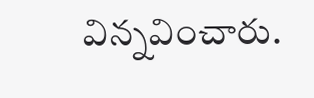విన్నవించారు.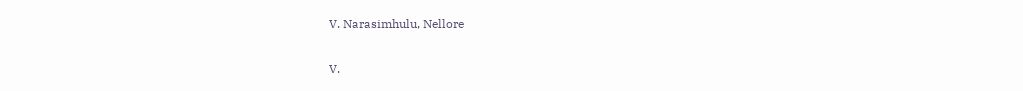V. Narasimhulu, Nellore

V.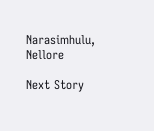Narasimhulu, Nellore

Next Story